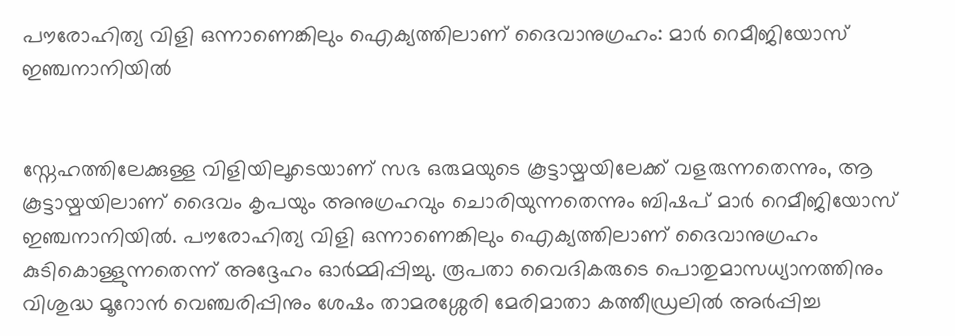പൗരോഹിത്യ വിളി ഒന്നാണെങ്കിലും ഐക്യത്തിലാണ് ദൈവാനുഗ്രഹം: മാര്‍ റെമീജിയോസ് ഇഞ്ചനാനിയില്‍


സ്നേഹത്തിലേക്കുള്ള വിളിയിലൂടെയാണ് സഭ ഒരുമയുടെ കൂട്ടായ്മയിലേക്ക് വളരുന്നതെന്നും, ആ കൂട്ടായ്മയിലാണ് ദൈവം കൃപയും അനുഗ്രഹവും ചൊരിയുന്നതെന്നും ബിഷപ് മാര്‍ റെമീജിയോസ് ഇഞ്ചനാനിയില്‍. പൗരോഹിത്യ വിളി ഒന്നാണെങ്കിലും ഐക്യത്തിലാണ് ദൈവാനുഗ്രഹം കുടികൊള്ളുന്നതെന്ന് അദ്ദേഹം ഓര്‍മ്മിപ്പിച്ചു. രൂപതാ വൈദികരുടെ പൊതുമാസധ്യാനത്തിനും വിശുദ്ധ മൂറോന്‍ വെഞ്ചരിപ്പിനും ശേഷം താമരശ്ശേരി മേരിമാതാ കത്തീഡ്രലില്‍ അര്‍പ്പിച്ച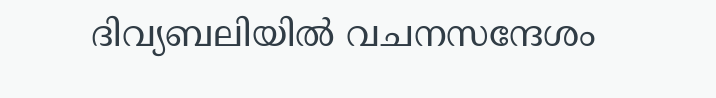ദിവ്യബലിയില്‍ വചനസന്ദേശം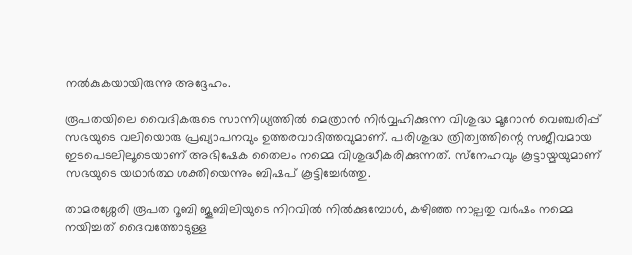നല്‍കുകയായിരുന്നു അദ്ദേഹം.

രൂപതയിലെ വൈദികരുടെ സാന്നിധ്യത്തില്‍ മെത്രാന്‍ നിര്‍വ്വഹിക്കുന്ന വിശുദ്ധ മൂറോന്‍ വെഞ്ചരിപ്പ് സഭയുടെ വലിയൊരു പ്രഖ്യാപനവും ഉത്തരവാദിത്തവുമാണ്. പരിശുദ്ധ ത്രിത്വത്തിന്റെ സജീവമായ ഇടപെടലിലൂടെയാണ് അഭിഷേക തൈലം നമ്മെ വിശുദ്ധീകരിക്കുന്നത്. സ്‌നേഹവും കൂട്ടായ്മയുമാണ് സഭയുടെ യഥാര്‍ത്ഥ ശക്തിയെന്നും ബിഷപ് കൂട്ടിച്ചേര്‍ത്തു.

താമരശ്ശേരി രൂപത റൂബി ജൂബിലിയുടെ നിറവില്‍ നില്‍ക്കുമ്പോള്‍, കഴിഞ്ഞ നാല്പതു വര്‍ഷം നമ്മെ നയിച്ചത് ദൈവത്തോടുള്ള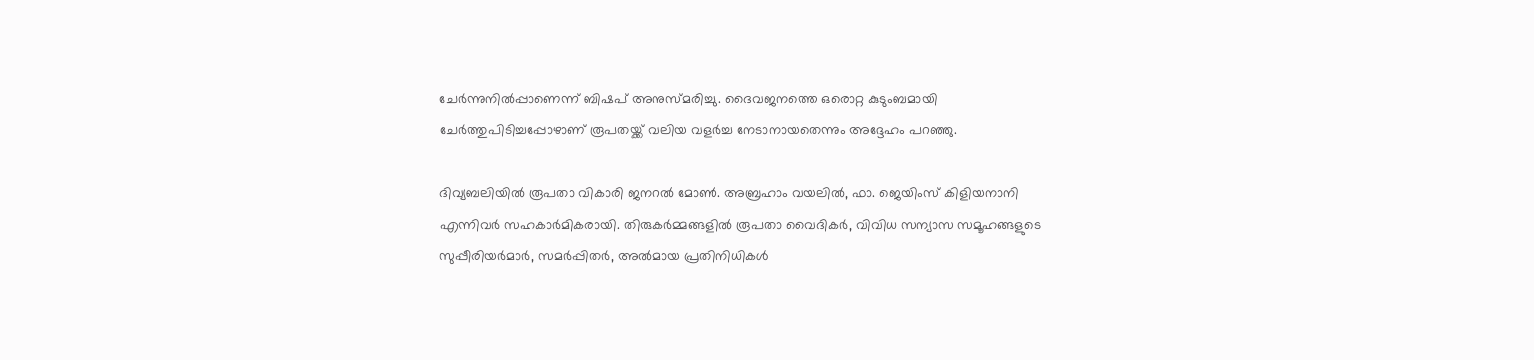ചേര്‍ന്നുനില്‍പ്പാണെന്ന് ബിഷപ് അനുസ്മരിച്ചു. ദൈവജനത്തെ ഒരൊറ്റ കുടുംബമായി ചേര്‍ത്തുപിടിച്ചപ്പോഴാണ് രൂപതയ്ക്ക് വലിയ വളര്‍ച്ച നേടാനായതെന്നും അദ്ദേഹം പറഞ്ഞു.

ദിവ്യബലിയില്‍ രൂപതാ വികാരി ജനറല്‍ മോണ്‍. അബ്രഹാം വയലില്‍, ഫാ. ജെയിംസ് കിളിയനാനി എന്നിവര്‍ സഹകാര്‍മികരായി. തിരുകര്‍മ്മങ്ങളില്‍ രൂപതാ വൈദികര്‍, വിവിധ സന്യാസ സമൂഹങ്ങളുടെ സുപ്പീരിയര്‍മാര്‍, സമര്‍പ്പിതര്‍, അല്‍മായ പ്രതിനിധികള്‍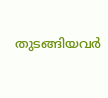തുടങ്ങിയവര്‍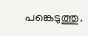പങ്കെടുത്തു.